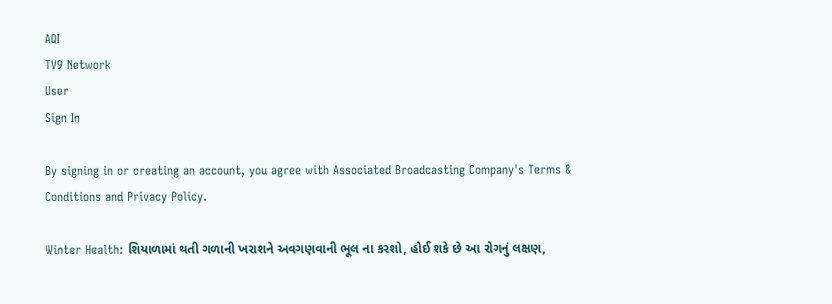AQI
TV9 Network
User
Sign In

By signing in or creating an account, you agree with Associated Broadcasting Company's Terms & Conditions and Privacy Policy.

Winter Health: શિયાળામાં થતી ગળાની ખરાશને અવગણવાની ભૂલ ના કરશો, હોઈ શકે છે આ રોગનું લક્ષણ,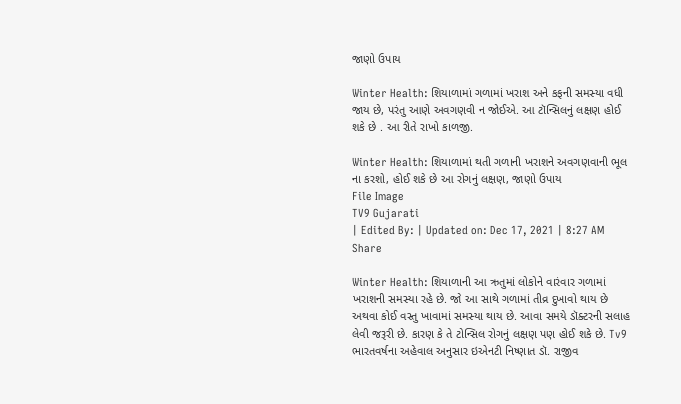જાણો ઉપાય

Winter Health: શિયાળામાં ગળામાં ખરાશ અને કફની સમસ્યા વધી જાય છે, પરંતુ આણે અવગણવી ન જોઈએ. આ ટૉન્સિલનું લક્ષણ હોઈ શકે છે . આ રીતે રાખો કાળજી.

Winter Health: શિયાળામાં થતી ગળાની ખરાશને અવગણવાની ભૂલ ના કરશો, હોઈ શકે છે આ રોગનું લક્ષણ, જાણો ઉપાય
File Image
TV9 Gujarati
| Edited By: | Updated on: Dec 17, 2021 | 8:27 AM
Share

Winter Health: શિયાળાની આ ઋતુમાં લોકોને વારંવાર ગળામાં ખરાશની સમસ્યા રહે છે. જો આ સાથે ગળામાં તીવ્ર દુખાવો થાય છે અથવા કોઈ વસ્તુ ખાવામાં સમસ્યા થાય છે. આવા સમયે ડૉક્ટરની સલાહ લેવી જરૂરી છે. કારણ કે તે ટોન્સિલ રોગનું લક્ષણ પણ હોઈ શકે છે. Tv9 ભારતવર્ષના અહેવાલ અનુસાર ઇએનટી નિષ્ણાત ડૉ. રાજીવ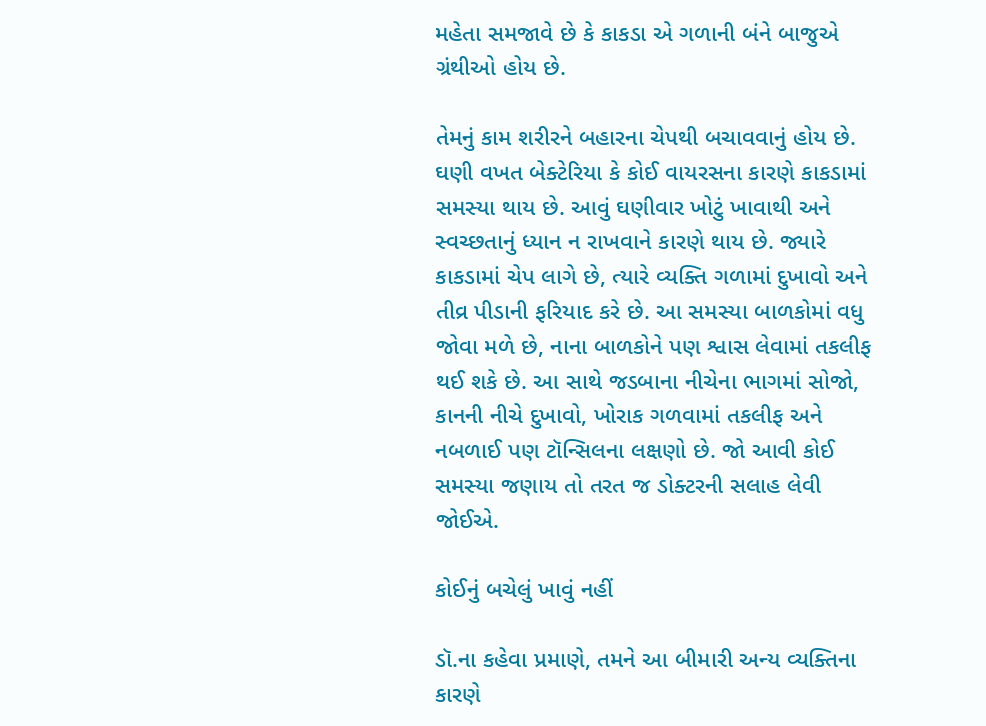મહેતા સમજાવે છે કે કાકડા એ ગળાની બંને બાજુએ ગ્રંથીઓ હોય છે.

તેમનું કામ શરીરને બહારના ચેપથી બચાવવાનું હોય છે. ઘણી વખત બેક્ટેરિયા કે કોઈ વાયરસના કારણે કાકડામાં સમસ્યા થાય છે. આવું ઘણીવાર ખોટું ખાવાથી અને સ્વચ્છતાનું ધ્યાન ન રાખવાને કારણે થાય છે. જ્યારે કાકડામાં ચેપ લાગે છે, ત્યારે વ્યક્તિ ગળામાં દુખાવો અને તીવ્ર પીડાની ફરિયાદ કરે છે. આ સમસ્યા બાળકોમાં વધુ જોવા મળે છે, નાના બાળકોને પણ શ્વાસ લેવામાં તકલીફ થઈ શકે છે. આ સાથે જડબાના નીચેના ભાગમાં સોજો, કાનની નીચે દુખાવો, ખોરાક ગળવામાં તકલીફ અને નબળાઈ પણ ટૉન્સિલના લક્ષણો છે. જો આવી કોઈ સમસ્યા જણાય તો તરત જ ડોક્ટરની સલાહ લેવી જોઈએ.

કોઈનું બચેલું ખાવું નહીં

ડૉ.ના કહેવા પ્રમાણે, તમને આ બીમારી અન્ય વ્યક્તિના કારણે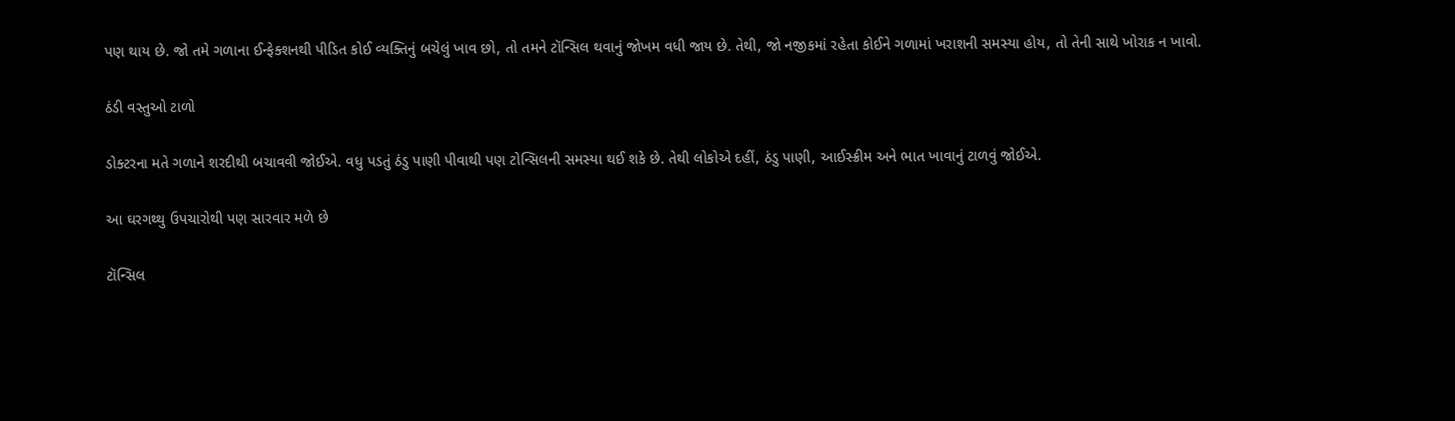પણ થાય છે. જો તમે ગળાના ઈન્ફેક્શનથી પીડિત કોઈ વ્યક્તિનું બચેલું ખાવ છો, તો તમને ટૉન્સિલ થવાનું જોખમ વધી જાય છે. તેથી, જો નજીકમાં રહેતા કોઈને ગળામાં ખરાશની સમસ્યા હોય, તો તેની સાથે ખોરાક ન ખાવો.

ઠંડી વસ્તુઓ ટાળો

ડોક્ટરના મતે ગળાને શરદીથી બચાવવી જોઈએ. વધુ પડતું ઠંડુ પાણી પીવાથી પણ ટોન્સિલની સમસ્યા થઈ શકે છે. તેથી લોકોએ દહીં, ઠંડુ પાણી, આઈસ્ક્રીમ અને ભાત ખાવાનું ટાળવું જોઈએ.

આ ઘરગથ્થુ ઉપચારોથી પણ સારવાર મળે છે

ટૉન્સિલ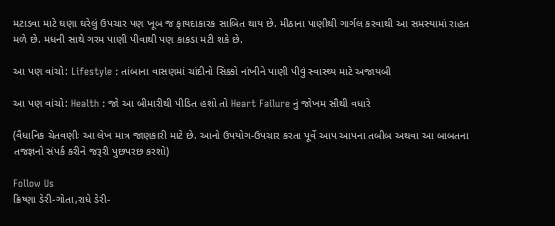મટાડવા માટે ઘણા ઘરેલું ઉપચાર પણ ખૂબ જ ફાયદાકારક સાબિત થાય છે. મીઠાના પાણીથી ગાર્ગલ કરવાથી આ સમસ્યામાં રાહત મળે છે. મધની સાથે ગરમ પાણી પીવાથી પણ કાકડા મટી શકે છે.

આ પણ વાંચો: Lifestyle : તાંબાના વાસણમાં ચાંદીનો સિક્કો નાંખીને પાણી પીવું સ્વાસ્થ્ય માટે અજાયબી

આ પણ વાંચો: Health : જો આ બીમારીથી પીડિત હશો તો Heart Failure નું જોખમ સૌથી વધારે

(વૈધાનિક ચેતવણીઃ આ લેખ માત્ર જાણકારી માટે છે. આનો ઉપયોગ-ઉપચાર કરતા પૂર્વે આપ આપના તબીબ અથવા આ બાબતના તજજ્ઞનો સંપર્ક કરીને જરૂરી પુછપરછ કરશો)

Follow Us
ક્રિષ્ણા ડેરી-ગોતા,રાધે ડેરી-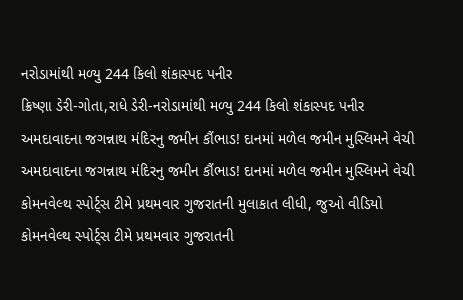નરોડામાંથી મળ્યુ 244 કિલો શંકાસ્પદ પનીર
ક્રિષ્ણા ડેરી-ગોતા,રાધે ડેરી-નરોડામાંથી મળ્યુ 244 કિલો શંકાસ્પદ પનીર
અમદાવાદના જગન્નાથ મંદિરનુ જમીન કૌંભાડ! દાનમાં મળેલ જમીન મુસ્લિમને વેચી
અમદાવાદના જગન્નાથ મંદિરનુ જમીન કૌંભાડ! દાનમાં મળેલ જમીન મુસ્લિમને વેચી
કોમનવેલ્થ સ્પોર્ટ્સ ટીમે પ્રથમવાર ગુજરાતની મુલાકાત લીધી, જુઓ વીડિયો
કોમનવેલ્થ સ્પોર્ટ્સ ટીમે પ્રથમવાર ગુજરાતની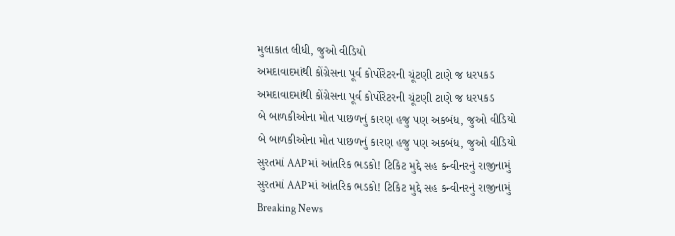મુલાકાત લીધી, જુઓ વીડિયો
અમદાવાદમાંથી કોંગ્રેસના પૂર્વ કોર્પોરેટરની ચૂંટણી ટાણે જ ધરપકડ
અમદાવાદમાંથી કોંગ્રેસના પૂર્વ કોર્પોરેટરની ચૂંટણી ટાણે જ ધરપકડ
બે બાળકીઓના મોત પાછળનું કારણ હજુ પણ અકબંધ, જુઓ વીડિયો
બે બાળકીઓના મોત પાછળનું કારણ હજુ પણ અકબંધ, જુઓ વીડિયો
સુરતમાં AAPમાં આંતરિક ભડકો! ટિકિટ મુદ્દે સહ કન્વીનરનું રાજીનામું
સુરતમાં AAPમાં આંતરિક ભડકો! ટિકિટ મુદ્દે સહ કન્વીનરનું રાજીનામું
Breaking News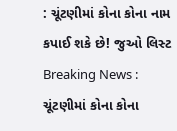: ચૂંટણીમાં કોના કોના નામ કપાઈ શકે છે! જુઓ લિસ્ટ
Breaking News : ચૂંટણીમાં કોના કોના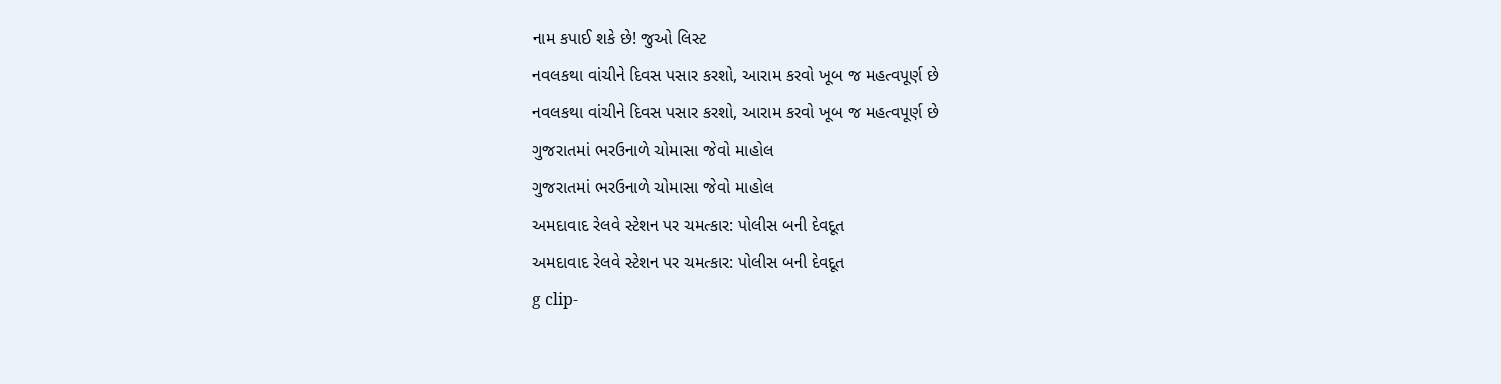નામ કપાઈ શકે છે! જુઓ લિસ્ટ
નવલકથા વાંચીને દિવસ પસાર કરશો, આરામ કરવો ખૂબ જ મહત્વપૂર્ણ છે
નવલકથા વાંચીને દિવસ પસાર કરશો, આરામ કરવો ખૂબ જ મહત્વપૂર્ણ છે
ગુજરાતમાં ભરઉનાળે ચોમાસા જેવો માહોલ
ગુજરાતમાં ભરઉનાળે ચોમાસા જેવો માહોલ
અમદાવાદ રેલવે સ્ટેશન પર ચમત્કાર: પોલીસ બની દેવદૂત
અમદાવાદ રેલવે સ્ટેશન પર ચમત્કાર: પોલીસ બની દેવદૂત
g clip-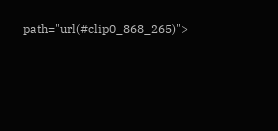path="url(#clip0_868_265)">